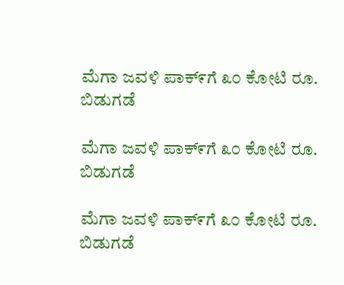ಮೆಗಾ ಜವಳಿ ಪಾಕ್೯ಗೆ ೩೦ ಕೋಟಿ ರೂ. ಬಿಡುಗಡೆ

ಮೆಗಾ ಜವಳಿ ಪಾಕ್೯ಗೆ ೩೦ ಕೋಟಿ ರೂ. ಬಿಡುಗಡೆ

ಮೆಗಾ ಜವಳಿ ಪಾಕ್೯ಗೆ ೩೦ ಕೋಟಿ ರೂ. ಬಿಡುಗಡೆ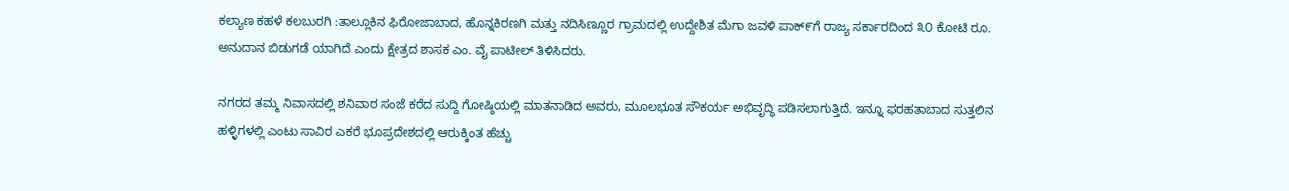ಕಲ್ಯಾಣ ಕಹಳೆ ಕಲಬುರಗಿ :ತಾಲ್ಲೂಕಿನ ಫಿರೋಜಾಬಾದ, ಹೊನ್ನಕಿರಣಗಿ ಮತ್ತು ನದಿಸಿಣ್ಣೂರ ಗ್ರಾಮದಲ್ಲಿ ಉದ್ದೇಶಿತ ಮೆಗಾ ಜವಳಿ ಪಾಕ್೯ಗೆ ರಾಜ್ಯ ಸರ್ಕಾರದಿಂದ ೩೦ ಕೋಟಿ ರೂ. ಅನುದಾನ ಬಿಡುಗಡೆ ಯಾಗಿದೆ ಎಂದು ಕ್ಷೇತ್ರದ ಶಾಸಕ ಎಂ. ವೈ ಪಾಟೀಲ್ ತಿಳಿಸಿದರು.

ನಗರದ ತಮ್ಮ ನಿವಾಸದಲ್ಲಿ ಶನಿವಾರ ಸಂಜೆ ಕರೆದ ಸುದ್ದಿ ಗೋಷ್ಠಿಯಲ್ಲಿ ಮಾತನಾಡಿದ ಅವರು, ಮೂಲಭೂತ ಸೌಕರ್ಯ ಅಭಿವೃದ್ಧಿ ಪಡಿಸಲಾಗುತ್ತಿದೆ. ಇನ್ನೂ ಫರಹತಾಬಾದ ಸುತ್ತಲಿನ ಹಳ್ಳಿಗಳಲ್ಲಿ ಎಂಟು ಸಾವಿರ ಎಕರೆ ಭೂಪ್ರದೇಶದಲ್ಲಿ ಆರುಕ್ಕಿಂತ‌ ಹೆಚ್ಚು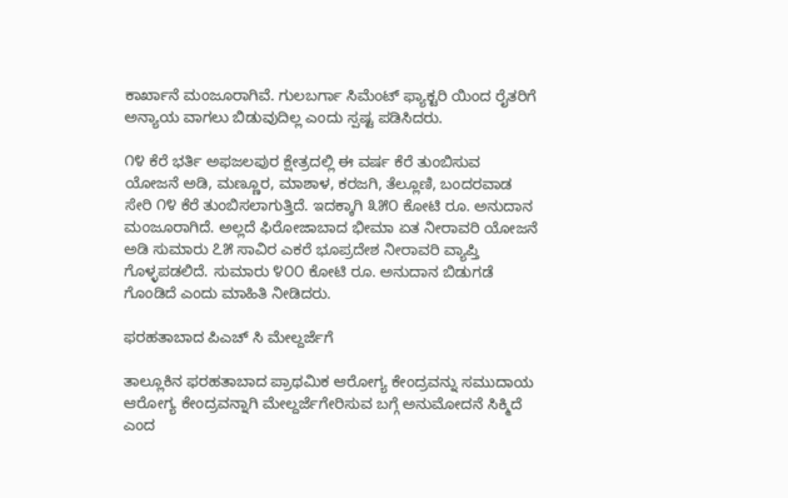ಕಾರ್ಖಾನೆ ಮಂಜೂರಾಗಿವೆ. ಗುಲಬರ್ಗಾ ಸಿಮೆಂಟ್ ಫ್ಯಾಕ್ಟರಿ ಯಿಂದ ರೈತರಿಗೆ ಅನ್ಯಾಯ ವಾಗಲು ಬಿಡುವುದಿಲ್ಲ ಎಂದು ಸ್ಪಷ್ಟ ಪಡಿಸಿದರು.

೧೪ ಕೆರೆ ಭರ್ತಿ ಅಫಜಲಪುರ ಕ್ಷೇತ್ರದಲ್ಲಿ ಈ ವರ್ಷ ಕೆರೆ ತುಂಬಿಸುವ ಯೋಜನೆ ಅಡಿ, ಮಣ್ಣೂರ, ಮಾಶಾಳ, ಕರಜಗಿ, ತೆಲ್ಲೂಣಿ, ಬಂದರವಾಡ ಸೇರಿ ೧೪ ಕೆರೆ ತುಂಬಿಸಲಾಗುತ್ತಿದೆ. ಇದಕ್ಕಾಗಿ ೩೫೦ ಕೋಟಿ ರೂ. ಅನುದಾನ ಮಂಜೂರಾಗಿದೆ. ಅಲ್ಲದೆ ಫಿರೋಜಾಬಾದ ಭೀಮಾ ಏತ ನೀರಾವರಿ ಯೋಜನೆ ಅಡಿ ಸುಮಾರು ೭೫ ಸಾವಿರ ಎಕರೆ ಭೂಪ್ರದೇಶ ನೀರಾವರಿ ವ್ಯಾಪ್ತಿ ಗೊಳ್ಳಪಡಲಿದೆ. ಸುಮಾರು ೪೦೦ ಕೋಟಿ ರೂ. ಅನುದಾನ ಬಿಡುಗಡೆ ಗೊಂಡಿದೆ ಎಂದು ಮಾಹಿತಿ ನೀಡಿದರು.

ಫರಹತಾಬಾದ ಪಿಎಚ್ ಸಿ ಮೇಲ್ದರ್ಜೆಗೆ

ತಾಲ್ಲೂಕಿನ ಫರಹತಾಬಾದ ಪ್ರಾಥಮಿಕ ಆರೋಗ್ಯ ಕೇಂದ್ರವನ್ನು ಸಮುದಾಯ ಆರೋಗ್ಯ ಕೇಂದ್ರವನ್ನಾಗಿ ಮೇಲ್ದರ್ಜೆಗೇರಿಸುವ ಬಗ್ಗೆ ಅನುಮೋದನೆ ಸಿಕ್ಮಿದೆ ಎಂದ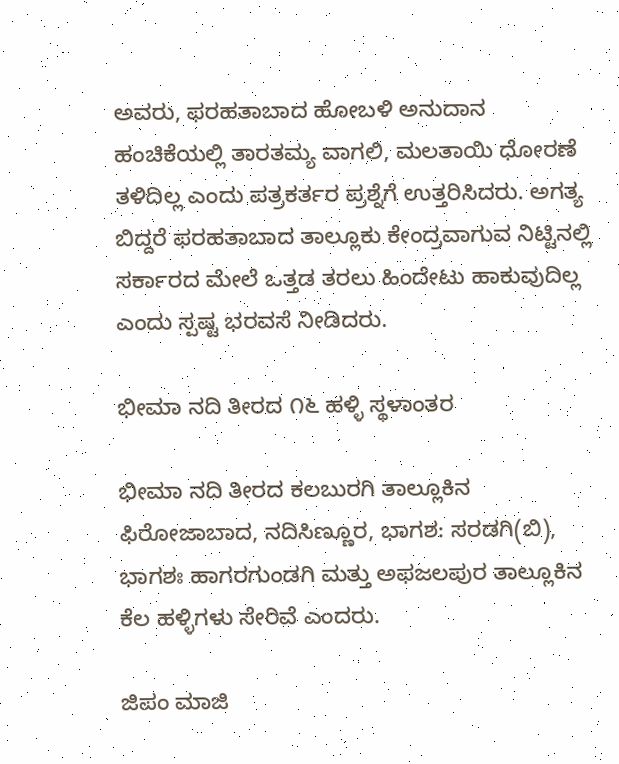ಅವರು, ಫರಹತಾಬಾದ ಹೋಬಳಿ ಅನುದಾನ ಹಂಚಿಕೆಯಲ್ಲಿ ತಾರತಮ್ಯ ವಾಗಲಿ, ಮಲತಾಯಿ ‌ಧೋರಣೆ‌‌ ತಳಿದಿಲ್ಲ ಎಂದು‌ ಪತ್ರಕರ್ತರ ಪ್ರಶ್ನೆಗೆ ಉತ್ತರಿಸಿದರು. ಅಗತ್ಯ ಬಿದ್ದರೆ ಫರಹತಾಬಾದ ತಾಲ್ಲೂಕು ಕೇಂದ್ರವಾಗುವ ನಿಟ್ಟಿನಲ್ಲಿ ಸರ್ಕಾರದ ಮೇಲೆ ಒತ್ತಡ ತರಲು ಹಿಂದೇಟು ಹಾಕುವುದಿಲ್ಲ ಎಂದು ಸ್ಪಷ್ಟ ಭರವಸೆ ನೀಡಿದರು.

ಭೀಮಾ ನದಿ ತೀರದ ೧೬ ಹಳ್ಳಿ ಸ್ಥಳಾಂತರ

ಭೀಮಾ ನದಿ ತೀರದ ಕಲಬುರಗಿ ತಾಲ್ಲೂಕಿನ ಫಿರೋಜಾಬಾದ, ನದಿಸಿಣ್ಣೂರ, ಭಾಗಶ: ಸರಡಗಿ(ಬಿ), ಭಾಗಶಃ ಹಾಗರಗುಂಡಗಿ ಮತ್ತು ಅಫಜಲಪುರ ತಾಲ್ಲೂಕಿನ ಕೆಲ ಹಳ್ಳಿಗಳು ಸೇರಿವೆ ಎಂದರು.

ಜಿಪಂ‌ ಮಾಜಿ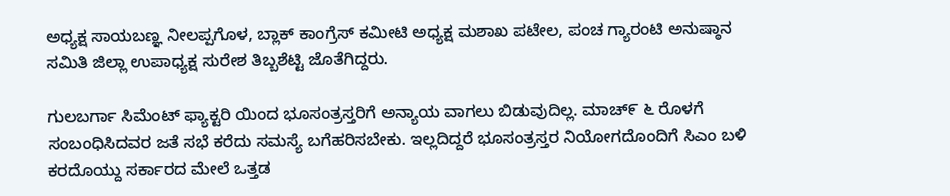ಅಧ್ಯಕ್ಷ ಸಾಯಬಣ್ಞ ನೀಲಪ್ಪಗೊಳ, ಬ್ಲಾಕ್ ಕಾಂಗ್ರೆಸ್ ಕಮೀಟಿ ಅಧ್ಯಕ್ಷ ಮಶಾಖ‌ ಪಟೇಲ, ಪಂಚ ಗ್ಯಾರಂಟಿ ಅನುಷ್ಠಾನ ಸಮಿತಿ ಜಿಲ್ಲಾ ಉಪಾಧ್ಯಕ್ಷ ಸುರೇಶ ತಿಬ್ಬಶೆಟ್ಟಿ ಜೊತೆಗಿದ್ದರು.

ಗುಲಬರ್ಗಾ ಸಿಮೆಂಟ್ ಫ್ಯಾಕ್ಟರಿ ಯಿಂದ ಭೂಸಂತ್ರಸ್ತರಿಗೆ ಅನ್ಯಾಯ ವಾಗಲು ಬಿಡುವುದಿಲ್ಲ. ಮಾಚ್೯ ೬ ರೊಳಗೆ ಸಂಬಂಧಿಸಿದವರ ಜತೆ ಸಭೆ ಕರೆದು ಸಮಸ್ಯೆ ಬಗೆಹರಿಸಬೇಕು. ಇಲ್ಲದಿದ್ದರೆ ಭೂಸಂತ್ರಸ್ತರ ನಿಯೋಗದೊಂದಿಗೆ ಸಿಎಂ ಬಳಿ‌ ಕರದೊಯ್ದು ಸರ್ಕಾರದ ಮೇಲೆ ಒತ್ತಡ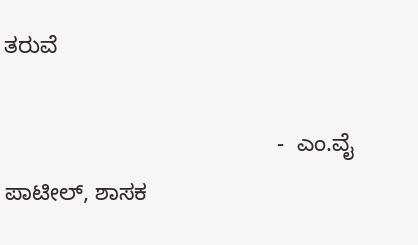ತರುವೆ

                                           -  ಎಂ.ವೈ ಪಾಟೀಲ್, ಶಾಸಕ